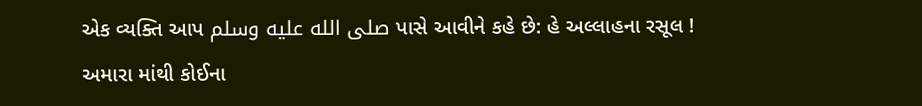એક વ્યક્તિ આપ صلى الله عليه وسلم પાસે આવીને કહે છે: હે અલ્લાહના રસૂલ ! અમારા માંથી કોઈના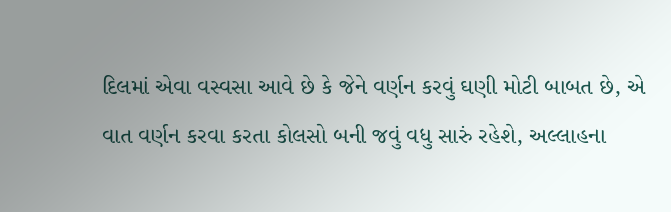દિલમાં એવા વસ્વસા આવે છે કે જેને વર્ણન કરવું ઘણી મોટી બાબત છે, એ વાત વર્ણન કરવા કરતા કોલસો બની જવું વધુ સારું રહેશે, અલ્લાહના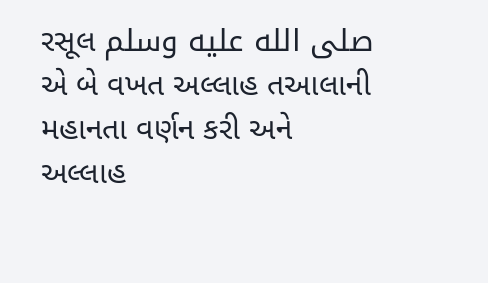રસૂલ صلى الله عليه وسلم એ બે વખત અલ્લાહ તઆલાની મહાનતા વર્ણન કરી અને અલ્લાહ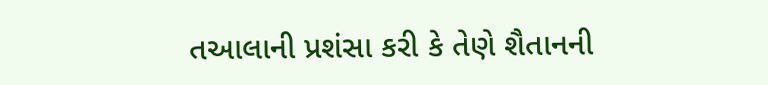તઆલાની પ્રશંસા કરી કે તેણે શૈતાનની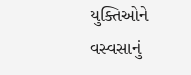યુક્તિઓને વસ્વસાનું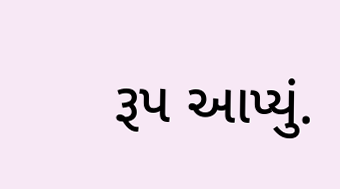રૂપ આપ્યું.